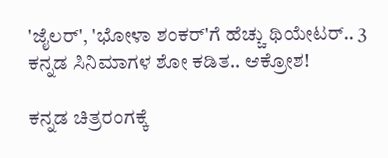'ಜೈಲರ್', 'ಭೋಳಾ ಶಂಕರ್'ಗೆ ಹೆಚ್ಚು ಥಿಯೇಟರ್.. 3 ಕನ್ನಡ ಸಿನಿಮಾಗಳ ಶೋ ಕಡಿತ.. ಆಕ್ರೋಶ!

ಕನ್ನಡ ಚಿತ್ರರಂಗಕ್ಕೆ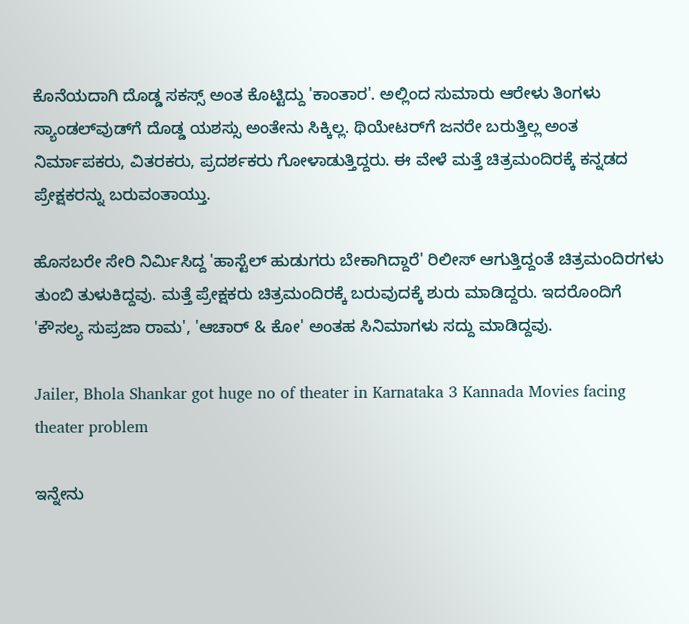ಕೊನೆಯದಾಗಿ ದೊಡ್ಡ ಸಕಸ್ಸ್ ಅಂತ ಕೊಟ್ಟಿದ್ದು 'ಕಾಂತಾರ'. ಅಲ್ಲಿಂದ ಸುಮಾರು ಆರೇಳು ತಿಂಗಳು ಸ್ಯಾಂಡಲ್‌ವುಡ್‌ಗೆ ದೊಡ್ಡ ಯಶಸ್ಸು ಅಂತೇನು ಸಿಕ್ಕಿಲ್ಲ. ಥಿಯೇಟರ್‌ಗೆ ಜನರೇ ಬರುತ್ತಿಲ್ಲ ಅಂತ ನಿರ್ಮಾಪಕರು, ವಿತರಕರು, ಪ್ರದರ್ಶಕರು ಗೋಳಾಡುತ್ತಿದ್ದರು. ಈ ವೇಳೆ ಮತ್ತೆ ಚಿತ್ರಮಂದಿರಕ್ಕೆ ಕನ್ನಡದ ಪ್ರೇಕ್ಷಕರನ್ನು ಬರುವಂತಾಯ್ತು.

ಹೊಸಬರೇ ಸೇರಿ ನಿರ್ಮಿಸಿದ್ದ 'ಹಾಸ್ಟೆಲ್ ಹುಡುಗರು ಬೇಕಾಗಿದ್ದಾರೆ' ರಿಲೀಸ್ ಆಗುತ್ತಿದ್ದಂತೆ ಚಿತ್ರಮಂದಿರಗಳು ತುಂಬಿ ತುಳುಕಿದ್ದವು. ಮತ್ತೆ ಪ್ರೇಕ್ಷಕರು ಚಿತ್ರಮಂದಿರಕ್ಕೆ ಬರುವುದಕ್ಕೆ ಶುರು ಮಾಡಿದ್ದರು. ಇದರೊಂದಿಗೆ 'ಕೌಸಲ್ಯ ಸುಪ್ರಜಾ ರಾಮ', 'ಆಚಾರ್ & ಕೋ' ಅಂತಹ ಸಿನಿಮಾಗಳು ಸದ್ದು ಮಾಡಿದ್ದವು.

Jailer, Bhola Shankar got huge no of theater in Karnataka 3 Kannada Movies facing theater problem

ಇನ್ನೇನು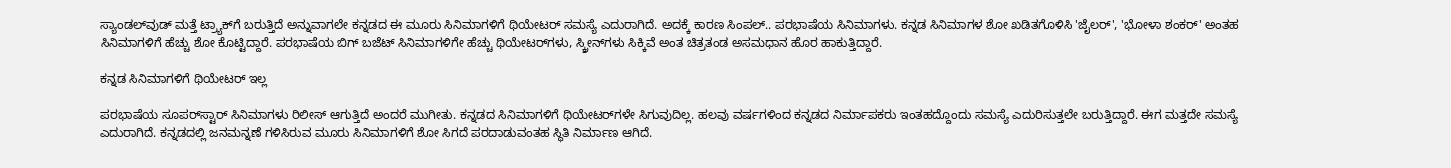ಸ್ಯಾಂಡಲ್‌ವುಡ್ ಮತ್ತೆ ಟ್ರ್ಯಾಕ್‌ಗೆ ಬರುತ್ತಿದೆ ಅನ್ನುವಾಗಲೇ ಕನ್ನಡದ ಈ ಮೂರು ಸಿನಿಮಾಗಳಿಗೆ ಥಿಯೇಟರ್‌ ಸಮಸ್ಯೆ ಎದುರಾಗಿದೆ. ಅದಕ್ಕೆ ಕಾರಣ ಸಿಂಪಲ್.. ಪರಭಾಷೆಯ ಸಿನಿಮಾಗಳು. ಕನ್ನಡ ಸಿನಿಮಾಗಳ ಶೋ ಖಡಿತಗೊಳಿಸಿ 'ಜೈಲರ್', 'ಭೋಳಾ ಶಂಕರ್' ಅಂತಹ ಸಿನಿಮಾಗಳಿಗೆ ಹೆಚ್ಚು ಶೋ ಕೊಟ್ಟಿದ್ದಾರೆ. ಪರಭಾಷೆಯ ಬಿಗ್ ಬಜೆಟ್ ಸಿನಿಮಾಗಳಿಗೇ ಹೆಚ್ಚು ಥಿಯೇಟರ್‌ಗಳು, ಸ್ಕ್ರೀನ್‌ಗಳು ಸಿಕ್ಕಿವೆ ಅಂತ ಚಿತ್ರತಂಡ ಅಸಮಧಾನ ಹೊರ ಹಾಕುತ್ತಿದ್ದಾರೆ.

ಕನ್ನಡ ಸಿನಿಮಾಗಳಿಗೆ ಥಿಯೇಟರ್ ಇಲ್ಲ

ಪರಭಾಷೆಯ ಸೂಪರ್‌ಸ್ಟಾರ್ ಸಿನಿಮಾಗಳು ರಿಲೀಸ್ ಆಗುತ್ತಿದೆ ಅಂದರೆ ಮುಗೀತು. ಕನ್ನಡದ ಸಿನಿಮಾಗಳಿಗೆ ಥಿಯೇಟರ್‌ಗಳೇ ಸಿಗುವುದಿಲ್ಲ. ಹಲವು ವರ್ಷಗಳಿಂದ ಕನ್ನಡದ ನಿರ್ಮಾಪಕರು ಇಂತಹದ್ದೊಂದು ಸಮಸ್ಯೆ ಎದುರಿಸುತ್ತಲೇ ಬರುತ್ತಿದ್ದಾರೆ. ಈಗ ಮತ್ತದೇ ಸಮಸ್ಯೆ ಎದುರಾಗಿದೆ. ಕನ್ನಡದಲ್ಲಿ ಜನಮನ್ನಣೆ ಗಳಿಸಿರುವ ಮೂರು ಸಿನಿಮಾಗಳಿಗೆ ಶೋ ಸಿಗದೆ ಪರದಾಡುವಂತಹ ಸ್ಥಿತಿ ನಿರ್ಮಾಣ ಆಗಿದೆ.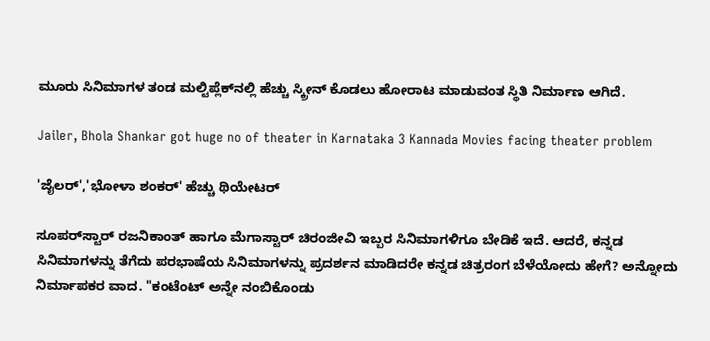ಮೂರು ಸಿನಿಮಾಗಳ ತಂಡ ಮಲ್ಟಿಪ್ಲೆಕ್‌ನಲ್ಲಿ ಹೆಚ್ಚು ಸ್ಕ್ರೀನ್ ಕೊಡಲು ಹೋರಾಟ ಮಾಡುವಂತ ಸ್ಥಿತಿ ನಿರ್ಮಾಣ ಆಗಿದೆ.

Jailer, Bhola Shankar got huge no of theater in Karnataka 3 Kannada Movies facing theater problem

'ಜೈಲರ್','ಭೋಳಾ ಶಂಕರ್' ಹೆಚ್ಚು ಥಿಯೇಟರ್

ಸೂಪರ್‌ಸ್ಟಾರ್ ರಜನಿಕಾಂತ್‌ ಹಾಗೂ ಮೆಗಾಸ್ಟಾರ್ ಚಿರಂಜೀವಿ ಇಬ್ಬರ ಸಿನಿಮಾಗಳಿಗೂ ಬೇಡಿಕೆ ಇದೆ. ಆದರೆ, ಕನ್ನಡ ಸಿನಿಮಾಗಳನ್ನು ತೆಗೆದು ಪರಭಾಷೆಯ ಸಿನಿಮಾಗಳನ್ನು ಪ್ರದರ್ಶನ ಮಾಡಿದರೇ ಕನ್ನಡ ಚಿತ್ರರಂಗ ಬೆಳೆಯೋದು ಹೇಗೆ? ಅನ್ನೋದು ನಿರ್ಮಾಪಕರ ವಾದ. "ಕಂಟೆಂಟ್ ಅನ್ನೇ ನಂಬಿಕೊಂಡು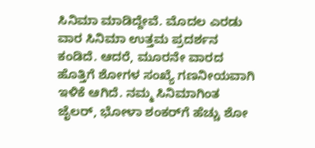ಸಿನಿಮಾ ಮಾಡಿದ್ದೇವೆ. ಮೊದಲ ಎರಡು ವಾರ ಸಿನಿಮಾ ಉತ್ತಮ ಪ್ರದರ್ಶನ ಕಂಡಿದೆ. ಆದರೆ, ಮೂರನೇ ವಾರದ ಹೊತ್ತಿಗೆ ಶೋಗಳ ಸಂಖ್ಯೆ ಗಣನೀಯವಾಗಿ ಇಳಿಕೆ ಆಗಿದೆ. ನಮ್ಮ ಸಿನಿಮಾಗಿಂತ ಜೈಲರ್, ಭೋಳಾ ಶಂಕರ್‌ಗೆ ಹೆಚ್ಚು ಶೋ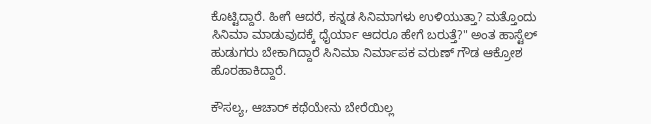ಕೊಟ್ಟಿದ್ದಾರೆ. ಹೀಗೆ ಆದರೆ, ಕನ್ನಡ ಸಿನಿಮಾಗಳು ಉಳಿಯುತ್ತಾ? ಮತ್ತೊಂದು ಸಿನಿಮಾ ಮಾಡುವುದಕ್ಕೆ ಧೈರ್ಯಾ ಆದರೂ ಹೇಗೆ ಬರುತ್ತೆ?" ಅಂತ ಹಾಸ್ಟೆಲ್ ಹುಡುಗರು ಬೇಕಾಗಿದ್ದಾರೆ ಸಿನಿಮಾ ನಿರ್ಮಾಪಕ ವರುಣ್ ಗೌಡ ಆಕ್ರೋಶ ಹೊರಹಾಕಿದ್ದಾರೆ.

ಕೌಸಲ್ಯ, ಆಚಾರ್ ಕಥೆಯೇನು ಬೇರೆಯಿಲ್ಲ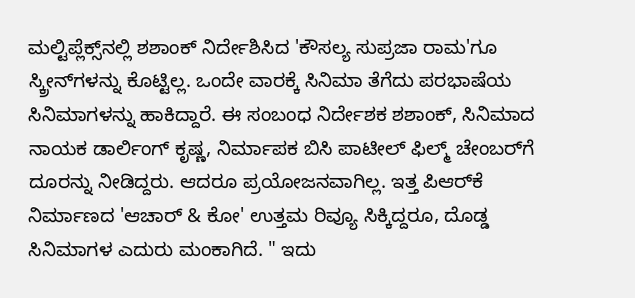ಮಲ್ಟಿಪ್ಲೆಕ್ಸ್‌ನಲ್ಲಿ ಶಶಾಂಕ್ ನಿರ್ದೇಶಿಸಿದ 'ಕೌಸಲ್ಯ ಸುಪ್ರಜಾ ರಾಮ'ಗೂ ಸ್ಕ್ರೀನ್‌ಗಳನ್ನು ಕೊಟ್ಟಿಲ್ಲ. ಒಂದೇ ವಾರಕ್ಕೆ ಸಿನಿಮಾ ತೆಗೆದು ಪರಭಾಷೆಯ ಸಿನಿಮಾಗಳನ್ನು ಹಾಕಿದ್ದಾರೆ. ಈ ಸಂಬಂಧ ನಿರ್ದೇಶಕ ಶಶಾಂಕ್, ಸಿನಿಮಾದ ನಾಯಕ ಡಾರ್ಲಿಂಗ್ ಕೃಷ್ಣ, ನಿರ್ಮಾಪಕ ಬಿಸಿ ಪಾಟೀಲ್ ಫಿಲ್ಮ್ ಚೇಂಬರ್‌ಗೆ ದೂರನ್ನು ನೀಡಿದ್ದರು. ಆದರೂ ಪ್ರಯೋಜನವಾಗಿಲ್ಲ. ಇತ್ತ ಪಿಆರ್‌ಕೆ ನಿರ್ಮಾಣದ 'ಆಚಾರ್‌ & ಕೋ' ಉತ್ತಮ ರಿವ್ಯೂ ಸಿಕ್ಕಿದ್ದರೂ, ದೊಡ್ಡ ಸಿನಿಮಾಗಳ ಎದುರು ಮಂಕಾಗಿದೆ. " ಇದು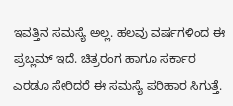ಇವತ್ತಿನ ಸಮಸ್ಯೆ ಅಲ್ಲ. ಹಲವು ವರ್ಷಗಳಿಂದ ಈ ಪ್ರಬ್ಲಮ್ ಇದೆ. ಚಿತ್ರರಂಗ ಹಾಗೂ ಸರ್ಕಾರ ಎರಡೂ ಸೇರಿದರೆ ಈ ಸಮಸ್ಯೆ ಪರಿಹಾರ ಸಿಗುತ್ತೆ.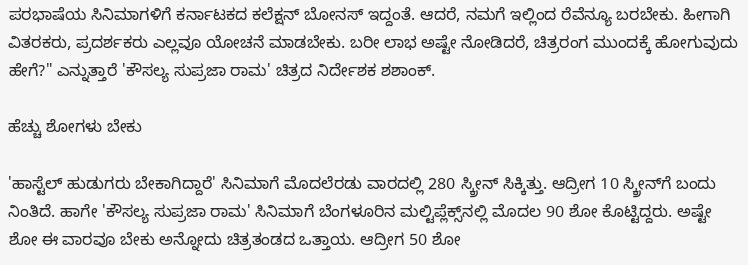ಪರಭಾಷೆಯ ಸಿನಿಮಾಗಳಿಗೆ ಕರ್ನಾಟಕದ ಕಲೆಕ್ಷನ್ ಬೋನಸ್ ಇದ್ದಂತೆ. ಆದರೆ, ನಮಗೆ ಇಲ್ಲಿಂದ ರೆವೆನ್ಯೂ ಬರಬೇಕು. ಹೀಗಾಗಿ ವಿತರಕರು, ಪ್ರದರ್ಶಕರು ಎಲ್ಲವೂ ಯೋಚನೆ ಮಾಡಬೇಕು. ಬರೀ ಲಾಭ ಅಷ್ಟೇ ನೋಡಿದರೆ, ಚಿತ್ರರಂಗ ಮುಂದಕ್ಕೆ ಹೋಗುವುದು ಹೇಗೆ?" ಎನ್ನುತ್ತಾರೆ 'ಕೌಸಲ್ಯ ಸುಪ್ರಜಾ ರಾಮ' ಚಿತ್ರದ ನಿರ್ದೇಶಕ ಶಶಾಂಕ್.

ಹೆಚ್ಚು ಶೋಗಳು ಬೇಕು

'ಹಾಸ್ಟೆಲ್ ಹುಡುಗರು ಬೇಕಾಗಿದ್ದಾರೆ' ಸಿನಿಮಾಗೆ ಮೊದಲೆರಡು ವಾರದಲ್ಲಿ 280 ಸ್ಕ್ರೀನ್ ಸಿಕ್ಕಿತ್ತು. ಆದ್ರೀಗ 10 ಸ್ಕ್ರೀನ್‌ಗೆ ಬಂದು ನಿಂತಿದೆ. ಹಾಗೇ 'ಕೌಸಲ್ಯ ಸುಪ್ರಜಾ ರಾಮ' ಸಿನಿಮಾಗೆ ಬೆಂಗಳೂರಿನ ಮಲ್ಟಿಪ್ಲೆಕ್ಸ್‌ನಲ್ಲಿ ಮೊದಲ 90 ಶೋ ಕೊಟ್ಟಿದ್ದರು. ಅಷ್ಟೇ ಶೋ ಈ ವಾರವೂ ಬೇಕು ಅನ್ನೋದು ಚಿತ್ರತಂಡದ ಒತ್ತಾಯ. ಆದ್ರೀಗ 50 ಶೋ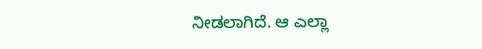ನೀಡಲಾಗಿದೆ. ಆ ಎಲ್ಲಾ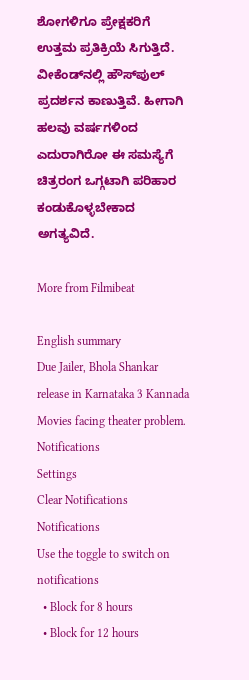ಶೋಗಳಿಗೂ ಪ್ರೇಕ್ಷಕರಿಗೆ ಉತ್ತಮ ಪ್ರತಿಕ್ರಿಯೆ ಸಿಗುತ್ತಿದೆ. ವೀಕೆಂಡ್‌ನಲ್ಲಿ ಹೌಸ್‌ಪುಲ್ ಪ್ರದರ್ಶನ ಕಾಣುತ್ತಿವೆ. ಹೀಗಾಗಿ ಹಲವು ವರ್ಷಗಳಿಂದ ಎದುರಾಗಿರೋ ಈ ಸಮಸ್ಯೆಗೆ ಚಿತ್ರರಂಗ ಒಗ್ಗಟಾಗಿ ಪರಿಹಾರ ಕಂಡುಕೊಳ್ಳಬೇಕಾದ ಅಗತ್ಯವಿದೆ.

More from Filmibeat

English summary
Due Jailer, Bhola Shankar release in Karnataka 3 Kannada Movies facing theater problem.
Notifications
Settings
Clear Notifications
Notifications
Use the toggle to switch on notifications
  • Block for 8 hours
  • Block for 12 hours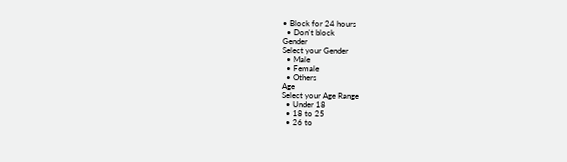• Block for 24 hours
  • Don't block
Gender
Select your Gender
  • Male
  • Female
  • Others
Age
Select your Age Range
  • Under 18
  • 18 to 25
  • 26 to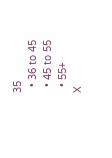35
  • 36 to 45
  • 45 to 55
  • 55+
X